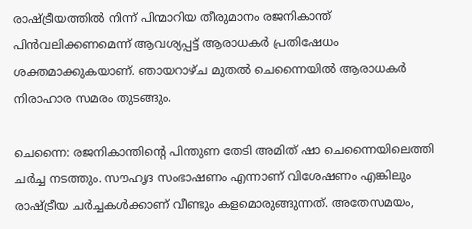രാഷ്ട്രീയത്തിൽ നിന്ന് പിന്മാറിയ തീരുമാനം രജനികാന്ത് പിൻവലിക്കണമെന്ന് ആവശ്യപ്പട്ട് ആരാധകർ പ്രതിഷേധം ശക്തമാക്കുകയാണ്. ഞായറാഴ്ച മുതൽ ചെന്നൈയിൽ ആരാധകർ നിരാഹാര സമരം തുടങ്ങും.

ചെന്നൈ: രജനികാന്തിൻ്റെ പിന്തുണ തേടി അമിത് ഷാ ചെന്നൈയിലെത്തി ചർച്ച നടത്തും. സൗഹൃദ സംഭാഷണം എന്നാണ് വിശേഷണം എങ്കിലും രാഷ്ട്രീയ ചർച്ചകൾക്കാണ് വീണ്ടും കളമൊരുങ്ങുന്നത്. അതേസമയം,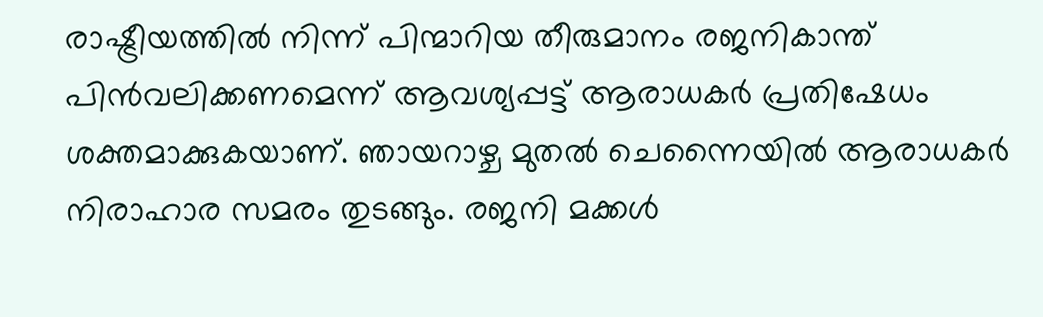രാഷ്ട്രീയത്തിൽ നിന്ന് പിന്മാറിയ തീരുമാനം രജനികാന്ത് പിൻവലിക്കണമെന്ന് ആവശ്യപ്പട്ട് ആരാധകർ പ്രതിഷേധം ശക്തമാക്കുകയാണ്. ഞായറാഴ്ച മുതൽ ചെന്നൈയിൽ ആരാധകർ നിരാഹാര സമരം തുടങ്ങും. രജനി മക്കൾ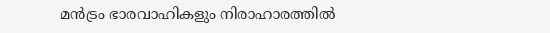മന്‍ട്രം ഭാരവാഹികളും നിരാഹാരത്തിൽ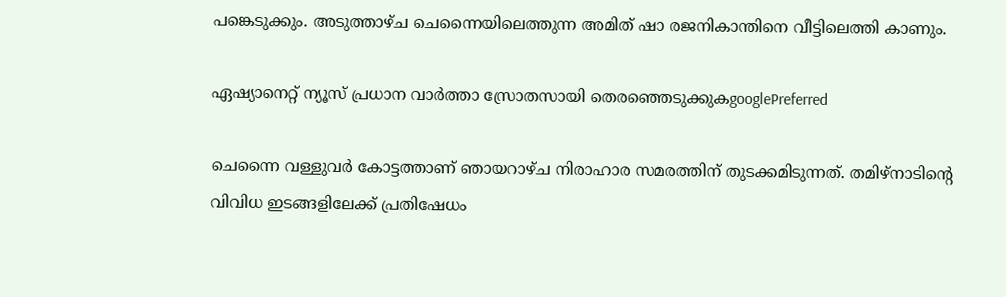പങ്കെടുക്കും. അടുത്താഴ്ച ചെന്നൈയിലെത്തുന്ന അമിത് ഷാ രജനികാന്തിനെ വീട്ടിലെത്തി കാണും.

ഏഷ്യാനെറ്റ് ന്യൂസ് പ്രധാന വാർത്താ സ്രോതസായി തെരഞ്ഞെടുക്കുകgooglePreferred

ചെന്നൈ വള്ളുവർ കോട്ടത്താണ് ഞായറാഴ്ച നിരാഹാര സമരത്തിന് തുടക്കമിടുന്നത്. തമിഴ്നാടിൻ്റെ വിവിധ ഇടങ്ങളിലേക്ക് പ്രതിഷേധം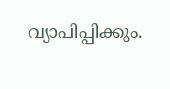വ്യാപിപ്പിക്കും.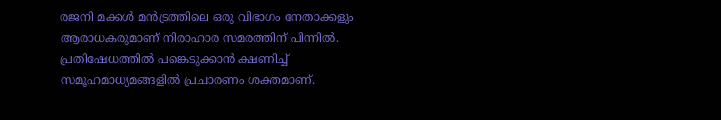രജനി മക്കൾ മന്‍ട്രത്തിലെ ഒരു വിഭാഗം നേതാക്കളും ആരാധകരുമാണ് നിരാഹാര സമരത്തിന് പിന്നിൽ. പ്രതിഷേധത്തിൽ പങ്കെടുക്കാൻ ക്ഷണിച്ച് സമൂഹമാധ്യമങ്ങളിൽ പ്രചാരണം ശക്തമാണ്.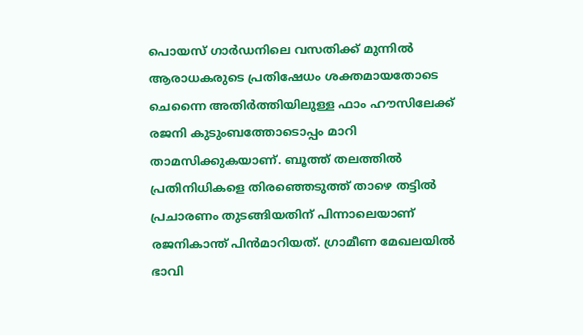പൊയസ് ഗാർഡനിലെ വസതിക്ക് മുന്നിൽ ആരാധകരുടെ പ്രതിഷേധം ശക്തമായതോടെ ചെന്നൈ അതിർത്തിയിലുള്ള ഫാം ഹൗസിലേക്ക് രജനി കുടുംബത്തോടൊപ്പം മാറി താമസിക്കുകയാണ്. ബൂത്ത് തലത്തിൽ പ്രതിനിധികളെ തിരഞ്ഞെടുത്ത് താഴെ തട്ടിൽ പ്രചാരണം തുടങ്ങിയതിന് പിന്നാലെയാണ് രജനികാന്ത് പിൻമാറിയത്. ഗ്രാമീണ മേഖലയിൽ ഭാവി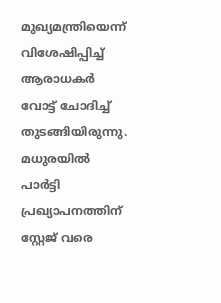മുഖ്യമന്ത്രിയെന്ന് വിശേഷിപ്പിച്ച് ആരാധകർ വോട്ട് ചോദിച്ച് തുടങ്ങിയിരുന്നു. മധുരയിൽ പാർട്ടി പ്രഖ്യാപനത്തിന് സ്റ്റേജ് വരെ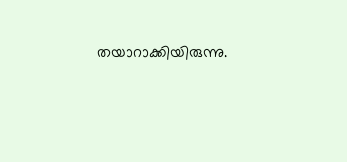തയാറാക്കിയിരുന്നു.